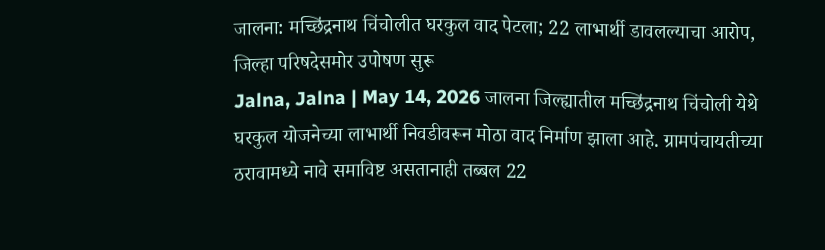जालना: मच्छिंद्रनाथ चिंचोलीत घरकुल वाद पेटला; 22 लाभार्थी डावलल्याचा आरोप, जिल्हा परिषदेसमोर उपोषण सुरू
Jalna, Jalna | May 14, 2026 जालना जिल्ह्यातील मच्छिंद्रनाथ चिंचोली येथे घरकुल योजनेच्या लाभार्थी निवडीवरून मोठा वाद निर्माण झाला आहे. ग्रामपंचायतीच्या ठरावामध्ये नावे समाविष्ट असतानाही तब्बल 22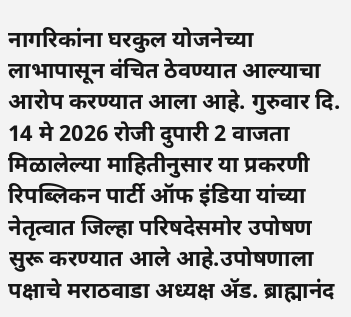नागरिकांना घरकुल योजनेच्या लाभापासून वंचित ठेवण्यात आल्याचा आरोप करण्यात आला आहे. गुरुवार दि. 14 मे 2026 रोजी दुपारी 2 वाजता मिळालेल्या माहितीनुसार या प्रकरणी रिपब्लिकन पार्टी ऑफ इंडिया यांच्या नेतृत्वात जिल्हा परिषदेसमोर उपोषण सुरू करण्यात आले आहे.उपोषणाला पक्षाचे मराठवाडा अध्यक्ष ॲड. ब्राह्मानंद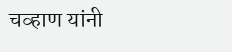चव्हाण यांनी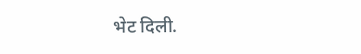भेट दिली.